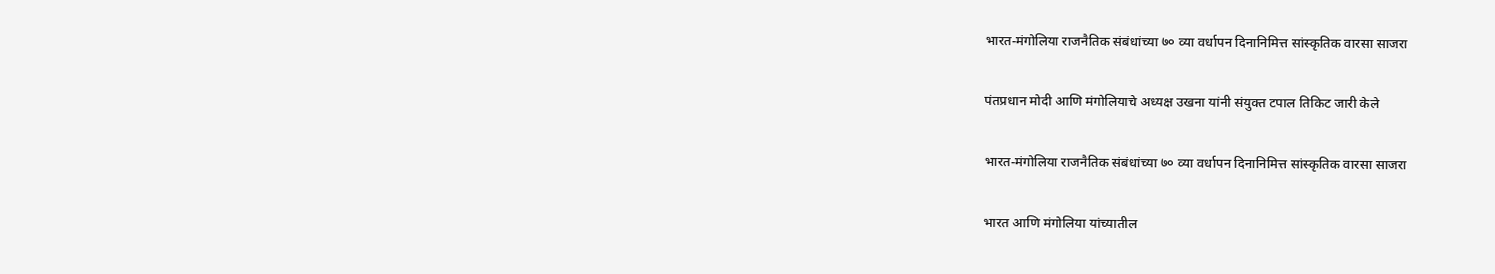भारत-मंगोलिया राजनैतिक संबंधांच्या ७० व्या वर्धापन दिनानिमित्त सांस्कृतिक वारसा साजरा

पंतप्रधान मोदी आणि मंगोलियाचे अध्यक्ष उखना यांनी संयुक्त टपाल तिकिट जारी केले

भारत-मंगोलिया राजनैतिक संबंधांच्या ७० व्या वर्धापन दिनानिमित्त सांस्कृतिक वारसा साजरा

भारत आणि मंगोलिया यांच्यातील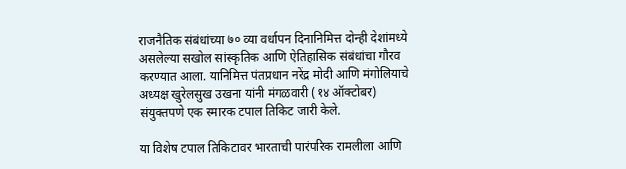राजनैतिक संबंधांच्या ७० व्या वर्धापन दिनानिमित्त दोन्ही देशांमध्ये असलेल्या सखोल सांस्कृतिक आणि ऐतिहासिक संबंधांचा गौरव करण्यात आला. यानिमित्त पंतप्रधान नरेंद्र मोदी आणि मंगोलियाचे अध्यक्ष खुरेलसुख उखना यांनी मंगळवारी (१४ ऑक्टोबर) संयुक्तपणे एक स्मारक टपाल तिकिट जारी केले.

या विशेष टपाल तिकिटावर भारताची पारंपरिक रामलीला आणि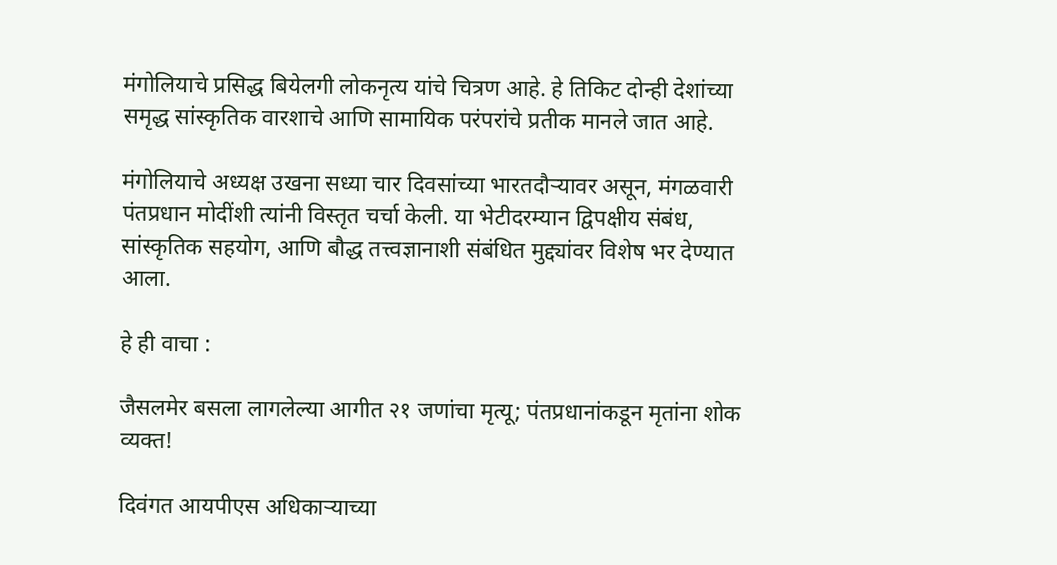मंगोलियाचे प्रसिद्ध बियेलगी लोकनृत्य यांचे चित्रण आहे. हे तिकिट दोन्ही देशांच्या समृद्ध सांस्कृतिक वारशाचे आणि सामायिक परंपरांचे प्रतीक मानले जात आहे.

मंगोलियाचे अध्यक्ष उखना सध्या चार दिवसांच्या भारतदौऱ्यावर असून, मंगळवारी पंतप्रधान मोदींशी त्यांनी विस्तृत चर्चा केली. या भेटीदरम्यान द्विपक्षीय संबंध, सांस्कृतिक सहयोग, आणि बौद्ध तत्त्वज्ञानाशी संबंधित मुद्द्यांवर विशेष भर देण्यात आला.

हे ही वाचा :

जैसलमेर बसला लागलेल्या आगीत २१ जणांचा मृत्यू; पंतप्रधानांकडून मृतांना शोक व्यक्त!

दिवंगत आयपीएस अधिकाऱ्याच्या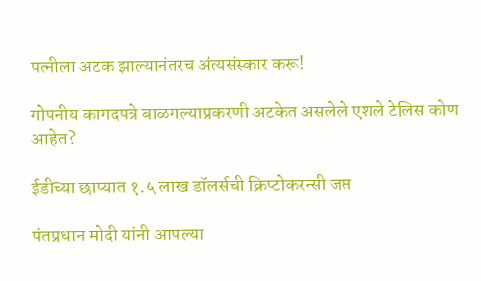पत्नीला अटक झाल्यानंतरच अंत्यसंस्कार करू!

गोपनीय कागदपत्रे बाळगल्याप्रकरणी अटकेत असलेले एशले टेलिस कोण आहेत?

ईडीच्या छाप्यात १.५ लाख डॉलर्सची क्रिप्टोकरन्सी जप्त

पंतप्रधान मोदी यांनी आपल्या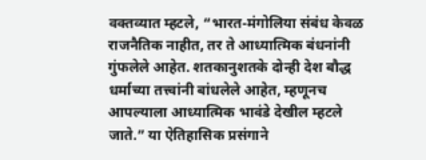वक्तव्यात म्हटले, “भारत-मंगोलिया संबंध केवळ राजनैतिक नाहीत, तर ते आध्यात्मिक बंधनांनी गुंफलेले आहेत. शतकानुशतके दोन्ही देश बौद्ध धर्माच्या तत्त्वांनी बांधलेले आहेत, म्हणूनच आपल्याला आध्यात्मिक भावंडे देखील म्हटले जाते.” या ऐतिहासिक प्रसंगाने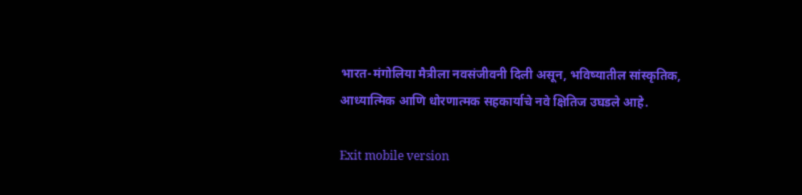भारत-मंगोलिया मैत्रीला नवसंजीवनी दिली असून, भविष्यातील सांस्कृतिक, आध्यात्मिक आणि धोरणात्मक सहकार्याचे नवे क्षितिज उघडले आहे.

Exit mobile version